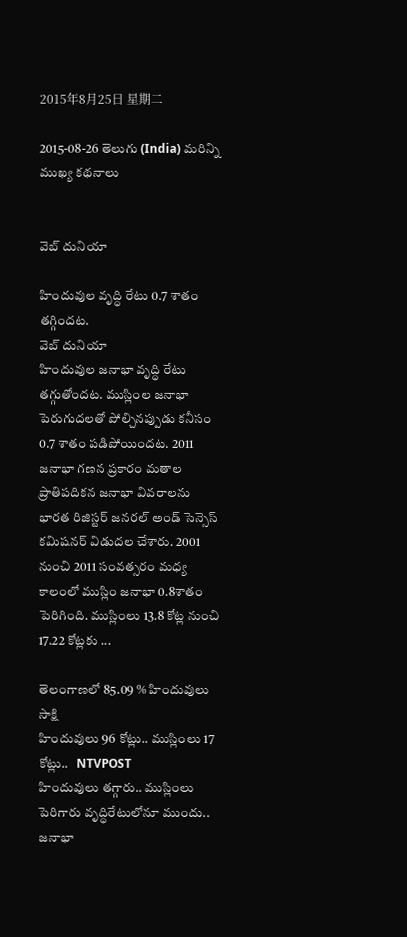2015年8月25日 星期二

2015-08-26 తెలుగు (India) మరిన్ని ముఖ్య కథనాలు


వెబ్ దునియా

హిందువుల వృద్ధి రేటు 0.7 శాతం తగ్గిందట.
వెబ్ దునియా
హిందువుల జనాభా వృద్ధి రేటు తగ్గుతోందట. ముస్లింల జనాభా పెరుగుదలతో పోల్చినప్పుడు కనీసం 0.7 శాతం పడిపోయిందట. 2011 జనాభా గణన ప్రకారం మతాల ప్రాతిపదికన జనాభా వివరాలను భారత రిజిస్టర్‌ జనరల్‌ అండ్‌ సెన్సెస్‌ కమిషనర్‌ విడుదల చేశారు. 2001 నుంచి 2011 సంవత్సరం మధ్య కాలంలో ముస్లిం జనాభా 0.8శాతం పెరిగింది. ముస్లింలు 13.8 కోట్ల నుంచి 17.22 కోట్లకు ...

తెలంగాణలో 85.09 % హిందువులు   సాక్షి
హిందువులు 96 కోట్లు.. ముస్లింలు 17 కోట్లు..   NTVPOST
హిందువులు తగ్గారు.. ముస్లింలు పెరిగారు వృద్ధిరేటులోనూ ముందు.. జనాభా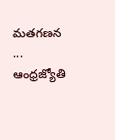మతగణన ...   ఆంధ్రజ్యోతి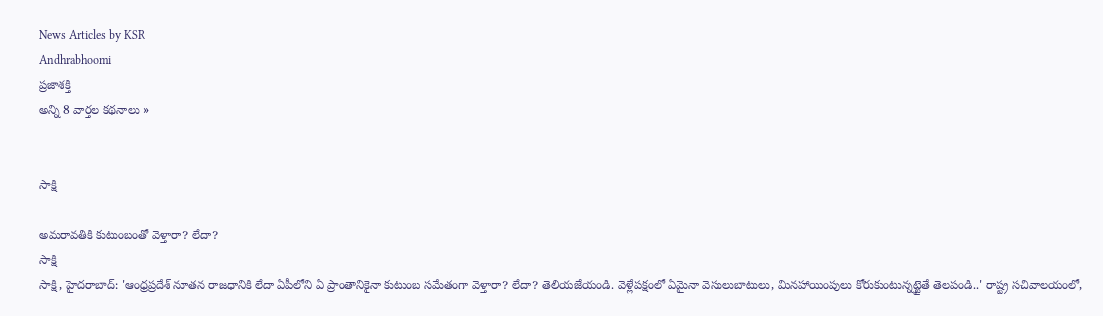News Articles by KSR
Andhrabhoomi
ప్రజాశక్తి
అన్ని 8 వార్తల కథనాలు »


సాక్షి

అమరావతికి కుటుంబంతో వెళ్తారా? లేదా?
సాక్షి
సాక్షి, హైదరాబాద్: 'ఆంధ్రప్రదేశ్ నూతన రాజధానికి లేదా ఏపీలోని ఏ ప్రాంతానికైనా కుటుంబ సమేతంగా వెళ్తారా? లేదా? తెలియజేయండి. వెళ్లేపక్షంలో ఏమైనా వెసులుబాటులు, మినహాయింపులు కోరుకుంటున్నట్టైతే తెలపండి..' రాష్ట్ర సచివాలయంలో,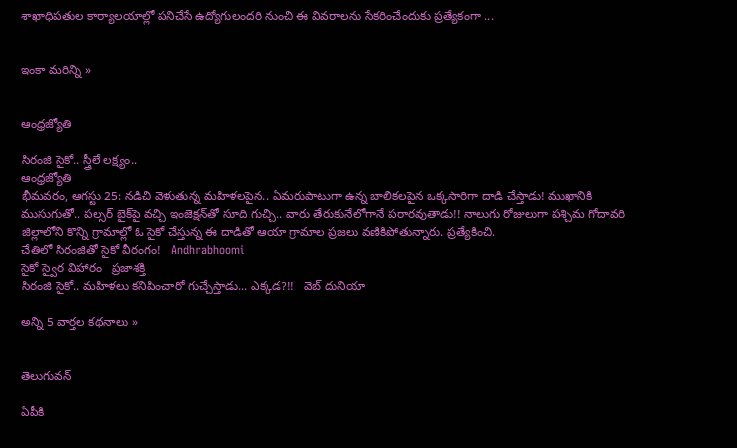శాఖాధిపతుల కార్యాలయాల్లో పనిచేసే ఉద్యోగులందరి నుంచి ఈ వివరాలను సేకరించేందుకు ప్రత్యేకంగా ...


ఇంకా మరిన్ని »


ఆంధ్రజ్యోతి

సిరంజి సైకో.. స్త్రీలే లక్ష్యం..
ఆంధ్రజ్యోతి
భీమవరం, ఆగస్టు 25: నడిచి వెళుతున్న మహిళలపైన.. ఏమరుపాటుగా ఉన్న బాలికలపైన ఒక్కసారిగా దాడి చేస్తాడు! ముఖానికి ముసుగుతో.. పల్సర్‌ బైక్‌పై వచ్చి ఇంజెక్షన్‌తో సూది గుచ్చి.. వారు తేరుకునేలోగానే పరారవుతాడు!! నాలుగు రోజులుగా పశ్చిమ గోదావరి జిల్లాలోని కొన్ని గ్రామాల్లో ఓ సైకో చేస్తున్న ఈ దాడితో ఆయా గ్రామాల ప్రజలు వణికిపోతున్నారు. ప్రత్యేకించి.
చేతిలో సిరంజితో సైకో వీరంగం!   Andhrabhoomi
సైకో స్వైర విహారం   ప్రజాశక్తి
సిరంజి సైకో.. మహిళలు కనిపించారో గుచ్చేస్తాడు... ఎక్కడ?!!   వెబ్ దునియా

అన్ని 5 వార్తల కథనాలు »


తెలుగువన్

ఏపీకి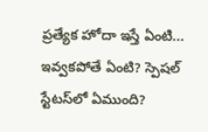ప్రత్యేక హోదా ఇస్తే ఏంటి... ఇవ్వకపోతే ఏంటి? స్పెషల్ స్టేటస్‌లో ఏముంది?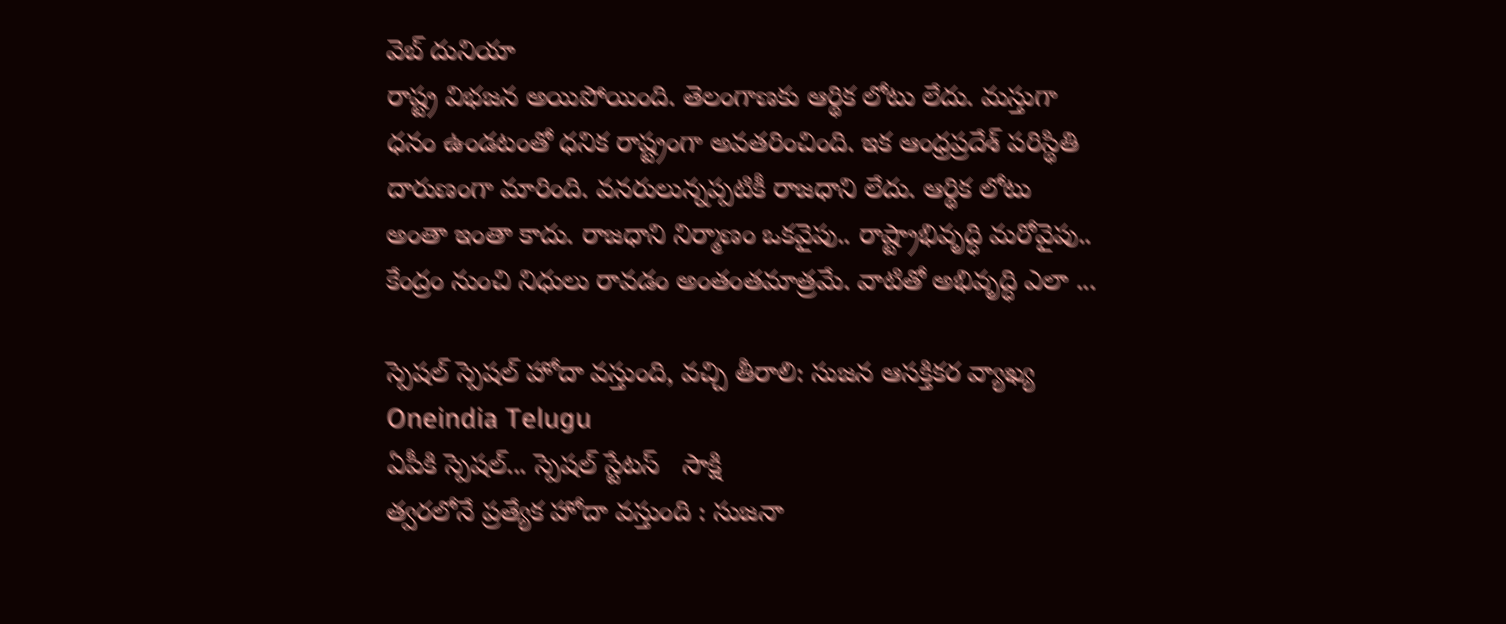వెబ్ దునియా
రాష్ట్ర విభజన అయిపోయింది. తెలంగాణకు ఆర్థిక లోటు లేదు. మస్తుగా ధనం ఉండటంతో ధనిక రాష్ట్రంగా అవతరించింది. ఇక ఆంధ్రప్రదేశ్ పరిస్థితి దారుణంగా మారింది. వనరులున్నప్పటికీ రాజధాని లేదు. ఆర్థిక లోటు అంతా ఇంతా కాదు. రాజధాని నిర్మాణం ఒకవైపు.. రాష్ట్రాభివృద్ధి మరోవైపు.. కేంద్రం నుంచి నిధులు రావడం అంతంతమాత్రమే. వాటితో అభివృద్ధి ఎలా ...

స్పెషల్ స్పెషల్ హోదా వస్తుంది, వచ్చి తీరాలి: సుజన ఆసక్తికర వ్యాఖ్య   Oneindia Telugu
ఏపీకి స్పెషల్... స్పెషల్ స్టేటస్   సాక్షి
త్వరలోనే ప్రత్యేక హోదా వస్తుంది : సుజనా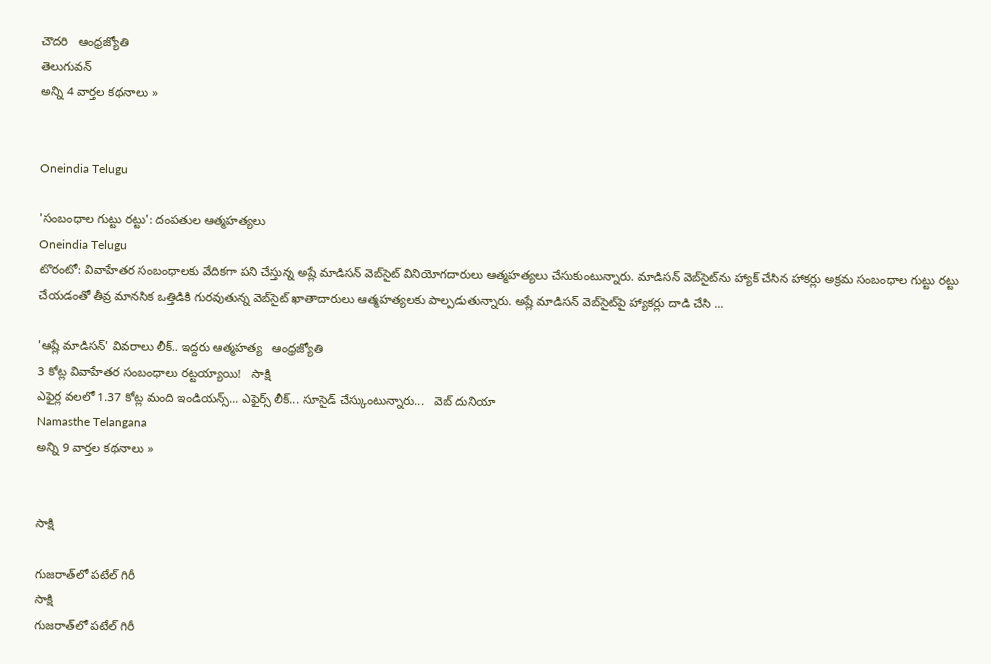చౌదరి   ఆంధ్రజ్యోతి
తెలుగువన్
అన్ని 4 వార్తల కథనాలు »


Oneindia Telugu

'సంబంధాల గుట్టు రట్టు': దంపతుల ఆత్మహత్యలు
Oneindia Telugu
టొరంటో: వివాహేతర సంబంధాలకు వేదికగా పని చేస్తున్న అష్లే మాడిసన్ వెబ్‌సైట్ వినియోగదారులు ఆత్మహత్యలు చేసుకుంటున్నారు. మాడిసన్ వెబ్‌సైట్‌ను హ్యాక్ చేసిన హాకర్లు అక్రమ సంబంధాల గుట్టు రట్టు చేయడంతో తీవ్ర మానసిక ఒత్తిడికి గురవుతున్న వెబ్‌సైట్ ఖాతాదారులు ఆత్మహత్యలకు పాల్పడుతున్నారు. అష్లే మాడిసన్ వెబ్‌సైట్‌పై హ్యాకర్లు దాడి చేసి ...

'ఆష్లే మాడిసన్' వివరాలు లీక్.. ఇద్దరు ఆత్మహత్య   ఆంధ్రజ్యోతి
3 కోట్ల వివాహేతర సంబంధాలు రట్టయ్యాయి!   సాక్షి
ఎఫైర్ల వలలో 1.37 కోట్ల మంది ఇండియన్స్... ఎఫైర్స్ లీక్... సూసైడ్ చేస్కుంటున్నారు...   వెబ్ దునియా
Namasthe Telangana
అన్ని 9 వార్తల కథనాలు »


సాక్షి

గుజరాత్‌లో పటేల్ గిరీ
సాక్షి
గుజరాత్‌లో పటేల్ గిరీ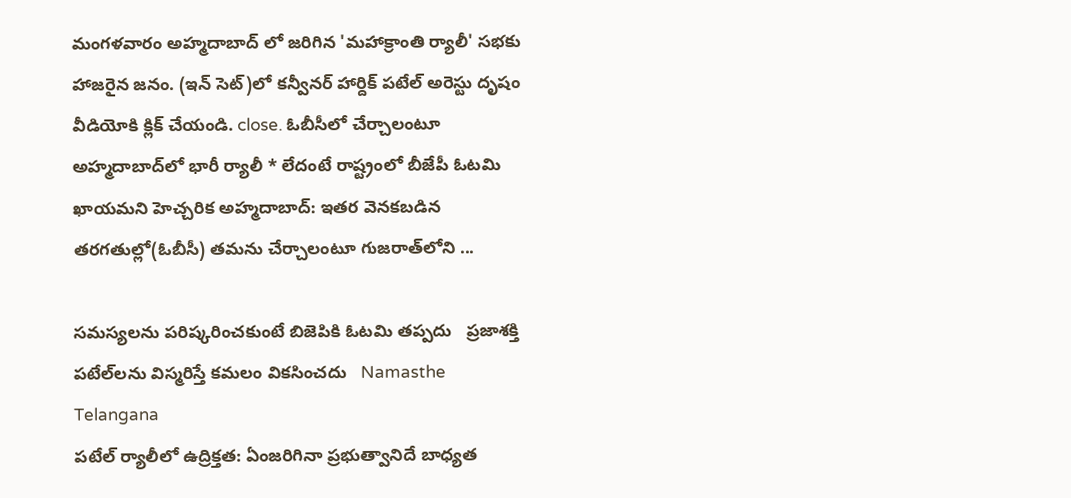మంగళవారం అహ్మదాబాద్ లో జరిగిన 'మహాక్రాంతి ర్యాలీ' సభకు హాజరైన జనం. (ఇన్ సెట్)లో కన్వీనర్ హార్దిక్ పటేల్ అరెస్టు దృషం వీడియోకి క్లిక్ చేయండి. close. ఓబీసీలో చేర్చాలంటూ అహ్మదాబాద్‌లో భారీ ర్యాలీ * లేదంటే రాష్ట్రంలో బీజేపీ ఓటమి ఖాయమని హెచ్చరిక అహ్మదాబాద్: ఇతర వెనకబడిన తరగతుల్లో(ఓబీసీ) తమను చేర్చాలంటూ గుజరాత్‌లోని ...

సమస్యలను పరిష్కరించకుంటే బిజెపికి ఓటమి తప్పదు   ప్రజాశక్తి
పటేల్‌లను విస్మరిస్తే కమలం వికసించదు   Namasthe Telangana
పటేల్ ర్యాలీలో ఉద్రిక్తత: ఏంజరిగినా ప్రభుత్వానిదే బాధ్యత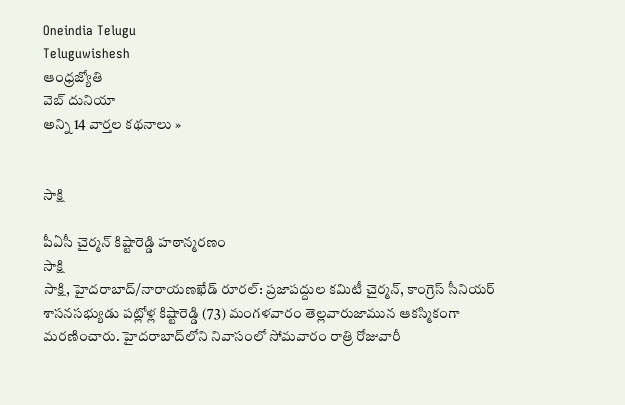Oneindia Telugu
Teluguwishesh
ఆంధ్రజ్యోతి
వెబ్ దునియా
అన్ని 14 వార్తల కథనాలు »


సాక్షి

పీఏసీ చైర్మన్ కిష్టారెడ్డి హఠాన్మరణం
సాక్షి
సాక్షి, హైదరాబాద్/నారాయణఖేడ్ రూరల్: ప్రజాపద్దుల కమిటీ చైర్మన్, కాంగ్రెస్ సీనియర్ శాసనసభ్యుడు పట్లోళ్ల కిష్టారెడ్డి (73) మంగళవారం తెల్లవారుజామున ఆకస్మికంగా మరణించారు. హైదరాబాద్‌లోని నివాసంలో సోమవారం రాత్రి రోజువారీ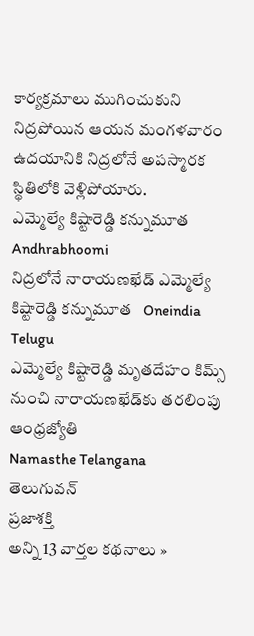కార్యక్రమాలు ముగించుకుని నిద్రపోయిన ఆయన మంగళవారం ఉదయానికి నిద్రలోనే అపస్మారక స్థితిలోకి వెళ్లిపోయారు.
ఎమ్మెల్యే కిష్టారెడ్డి కన్నుమూత   Andhrabhoomi
నిద్రలోనే నారాయణఖేడ్ ఎమ్మెల్యే కిష్టారెడ్డి కన్నుమూత   Oneindia Telugu
ఎమ్మెల్యే కిష్టారెడ్డి మృతదేహం కిమ్స్‌ నుంచి నారాయణఖేడ్‌కు తరలింపు   ఆంధ్రజ్యోతి
Namasthe Telangana
తెలుగువన్
ప్రజాశక్తి
అన్ని 13 వార్తల కథనాలు »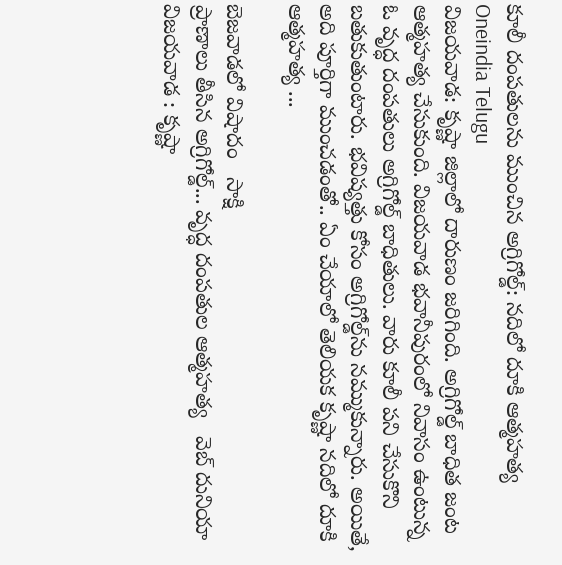కూలీ దంపతులను ముంచిన అగ్రిగోల్డ్: నదిలో దూకి ఆత్మహత్య
Oneindia Telugu
విజయవాడ: కృష్ణా జిల్లాలో దారుణం జరిగింది. అగ్రిగోల్డ్ బాధిత జంట ఆత్మహత్య చేసుకుంది. విజయవాడ భవానీపురంలో నివాసం ఉంటున్న ఓ వృద్ధ దంపతులు అగ్రిగోల్డ్ బాధితులు. వారు కూలీ పని చేసుకొని బతుకుతుంటారు. భవిష్యత్తు కోసం అగ్రిగోల్డ్‌ను నమ్ముకున్నారు. అయితే, అది పూర్తిగా ముంచడంతో.. ఏం చేయాలో తెలియక కృష్ణా నదిలో దూకి ఆత్మహత్య ...

బెజవాడలో విషాదం   సాక్షి
ప్రాణాలు తీసిన అగ్రిగోల్డ్... వృద్ధ దంపతుల ఆత్మహత్య   వెబ్ దునియా
విజయవాడ : కృష్ణా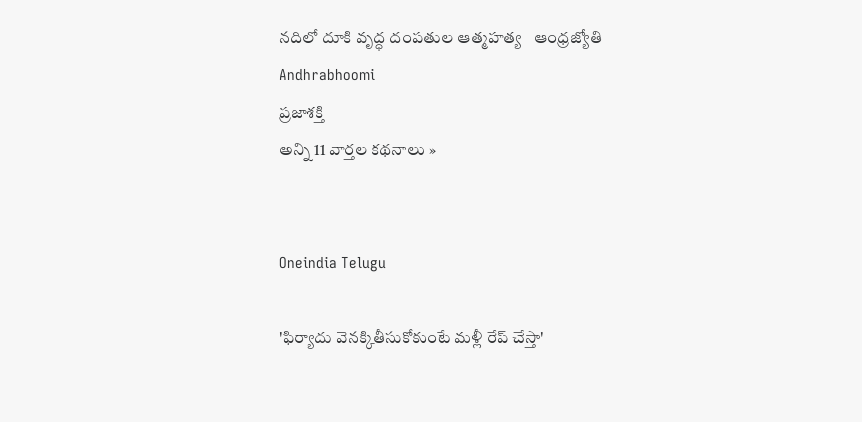నదిలో దూకి వృద్ధ దంపతుల ఆత్మహత్య   ఆంధ్రజ్యోతి
Andhrabhoomi
ప్రజాశక్తి
అన్ని 11 వార్తల కథనాలు »


Oneindia Telugu

'ఫిర్యాదు వెనక్కితీసుకోకుంటే మళ్లీ రేప్ చేస్తా'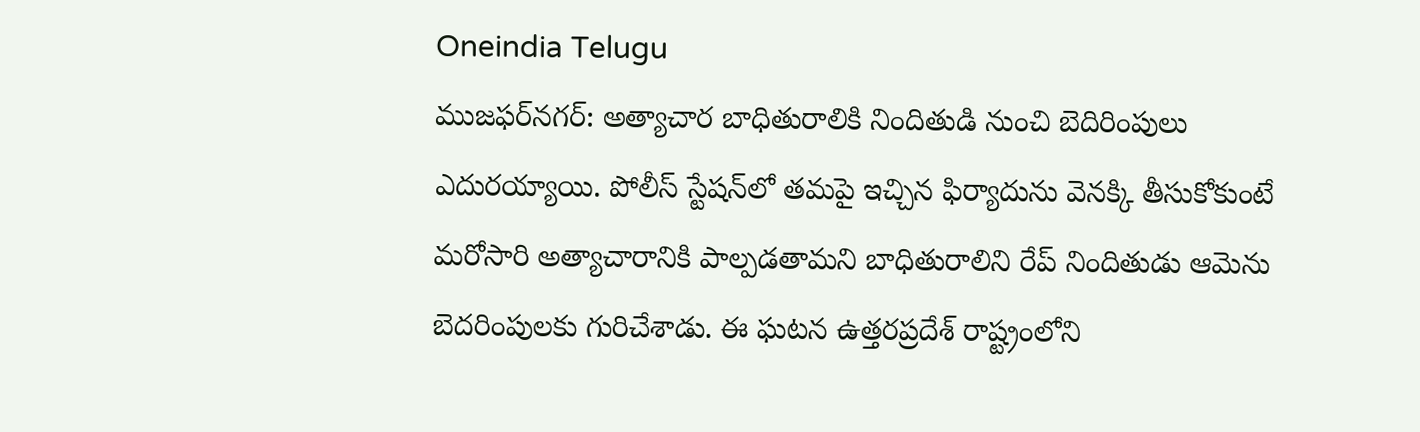Oneindia Telugu
ముజఫర్‌నగర్: అత్యాచార బాధితురాలికి నిందితుడి నుంచి బెదిరింపులు ఎదురయ్యాయి. పోలీస్ స్టేషన్‌లో తమపై ఇచ్చిన ఫిర్యాదును వెనక్కి తీసుకోకుంటే మరోసారి అత్యాచారానికి పాల్పడతామని బాధితురాలిని రేప్ నిందితుడు ఆమెను బెదరింపులకు గురిచేశాడు. ఈ ఘటన ఉత్తరప్రదేశ్ రాష్ట్రంలోని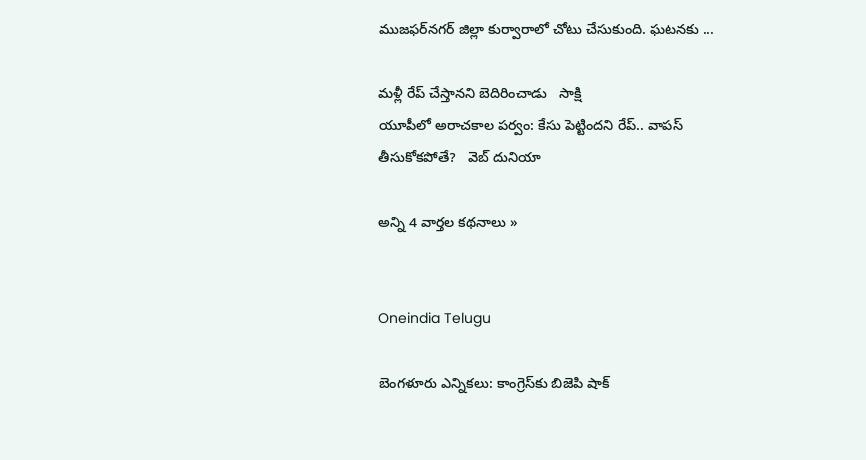ముజఫర్‌నగర్ జిల్లా కుర్వారాలో చోటు చేసుకుంది. ఘటనకు ...

మళ్లీ రేప్ చేస్తానని బెదిరించాడు   సాక్షి
యూపీలో అరాచకాల పర్వం: కేసు పెట్టిందని రేప్.. వాపస్ తీసుకోకపోతే?   వెబ్ దునియా

అన్ని 4 వార్తల కథనాలు »


Oneindia Telugu

బెంగళూరు ఎన్నికలు: కాంగ్రెస్‌కు బిజెపి షాక్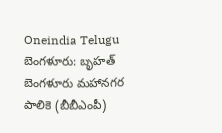Oneindia Telugu
బెంగళూరు: బృహత్ బెంగళూరు మహానగర పాలికె (బీబీఎంపీ)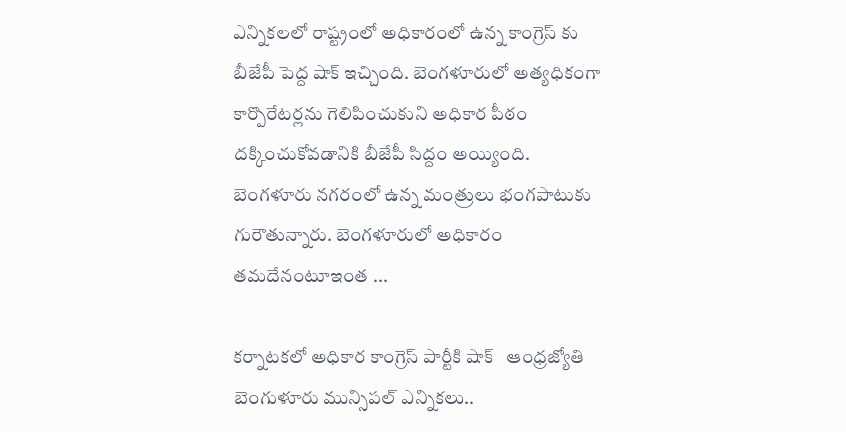ఎన్నికలలో రాష్ట్రంలో అధికారంలో ఉన్న కాంగ్రెస్ కు బీజేపీ పెద్ద షాక్ ఇచ్చింది. బెంగళూరులో అత్యధికంగా కార్పొరేటర్లను గెలిపించుకుని అధికార పీఠం దక్కించుకోవడానికి బీజేపీ సిద్దం అయ్యింది. బెంగళూరు నగరంలో ఉన్న మంత్రులు భంగపాటుకు గురౌతున్నారు. బెంగళూరులో అధికారం తమదేనంటూఇంత ...

కర్నాటకలో అధికార కాంగ్రెస్‌ పార్టీకి షాక్‌   ఆంధ్రజ్యోతి
బెంగుళూరు మున్సిపల్ ఎన్నికలు..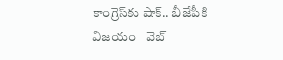కాంగ్రెస్‌కు షాక్.. బీజేపీకి విజయం   వెబ్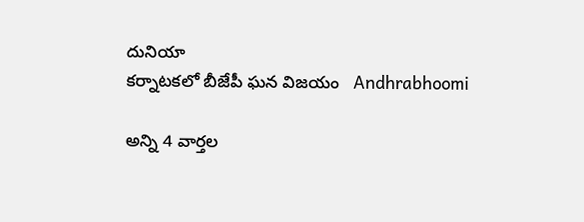దునియా
కర్నాటకలో బీజేపీ ఘన విజయం   Andhrabhoomi

అన్ని 4 వార్తల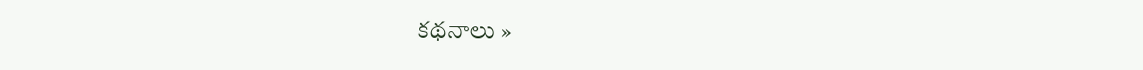కథనాలు »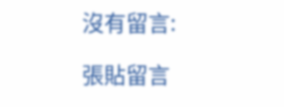沒有留言:

張貼留言